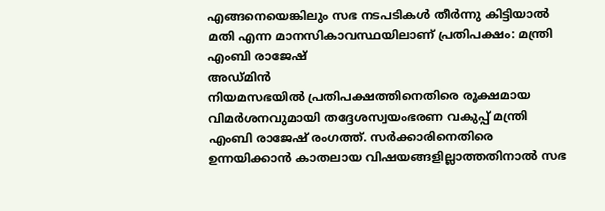എങ്ങനെയെങ്കിലും സഭ നടപടികൾ തീർന്നു കിട്ടിയാൽ മതി എന്ന മാനസികാവസ്ഥയിലാണ് പ്രതിപക്ഷം: മന്ത്രി എംബി രാജേഷ്
അഡ്മിൻ
നിയമസഭയിൽ പ്രതിപക്ഷത്തിനെതിരെ രൂക്ഷമായ വിമർശനവുമായി തദ്ദേശസ്വയംഭരണ വകുപ്പ് മന്ത്രി എംബി രാജേഷ് രംഗത്ത്. സർക്കാരിനെതിരെ ഉന്നയിക്കാൻ കാതലായ വിഷയങ്ങളില്ലാത്തതിനാൽ സഭ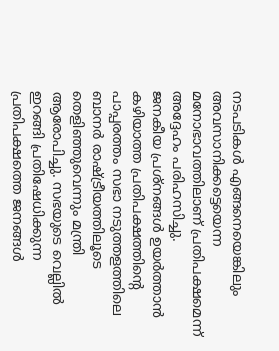നടപടികൾ എങ്ങനെയെങ്കിലും അവസാനിക്കട്ടെയെന്ന മനോഭാവത്തിലാണ് പ്രതിപക്ഷമെന്ന് അദ്ദേഹം പരിഹസിച്ചു.
ജനകീയ പ്രശ്നങ്ങൾ ഉയർത്താൻ കഴിയാത്ത പ്രതിപക്ഷത്തിന്റെ പാപ്പരത്തം സഭാ നടുത്തളത്തിലെ ബാനർ രാഷ്ട്രീയത്തിലൂടെ തെളിഞ്ഞുവെന്നും മന്ത്രി ആരോപിച്ചു. സഭയുടെ വെല്ലിൽ ഇറങ്ങി പ്രതിഷേധിക്കുന്ന പ്രതിപക്ഷത്തെ ജനങ്ങൾ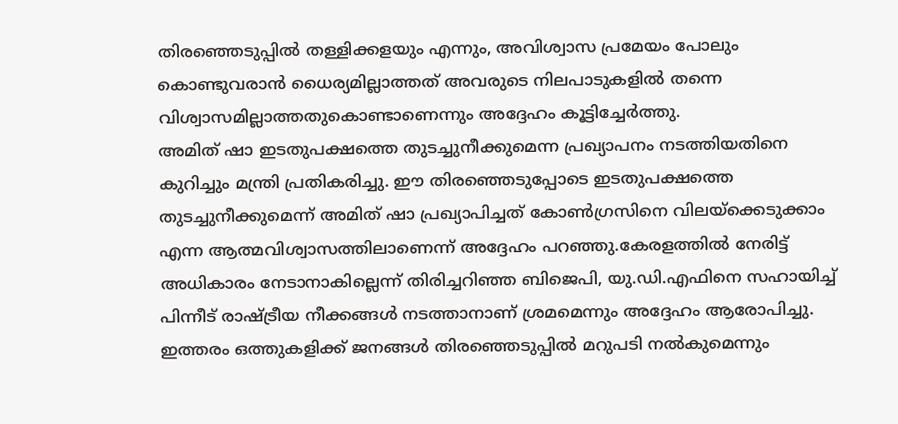തിരഞ്ഞെടുപ്പിൽ തള്ളിക്കളയും എന്നും, അവിശ്വാസ പ്രമേയം പോലും കൊണ്ടുവരാൻ ധൈര്യമില്ലാത്തത് അവരുടെ നിലപാടുകളിൽ തന്നെ വിശ്വാസമില്ലാത്തതുകൊണ്ടാണെന്നും അദ്ദേഹം കൂട്ടിച്ചേർത്തു.
അമിത് ഷാ ഇടതുപക്ഷത്തെ തുടച്ചുനീക്കുമെന്ന പ്രഖ്യാപനം നടത്തിയതിനെ കുറിച്ചും മന്ത്രി പ്രതികരിച്ചു. ഈ തിരഞ്ഞെടുപ്പോടെ ഇടതുപക്ഷത്തെ തുടച്ചുനീക്കുമെന്ന് അമിത് ഷാ പ്രഖ്യാപിച്ചത് കോൺഗ്രസിനെ വിലയ്ക്കെടുക്കാം എന്ന ആത്മവിശ്വാസത്തിലാണെന്ന് അദ്ദേഹം പറഞ്ഞു.കേരളത്തിൽ നേരിട്ട് അധികാരം നേടാനാകില്ലെന്ന് തിരിച്ചറിഞ്ഞ ബിജെപി, യു.ഡി.എഫിനെ സഹായിച്ച് പിന്നീട് രാഷ്ട്രീയ നീക്കങ്ങൾ നടത്താനാണ് ശ്രമമെന്നും അദ്ദേഹം ആരോപിച്ചു. ഇത്തരം ഒത്തുകളിക്ക് ജനങ്ങൾ തിരഞ്ഞെടുപ്പിൽ മറുപടി നൽകുമെന്നും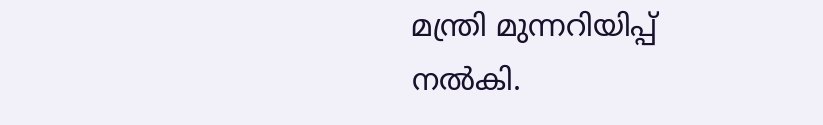മന്ത്രി മുന്നറിയിപ്പ് നൽകി.